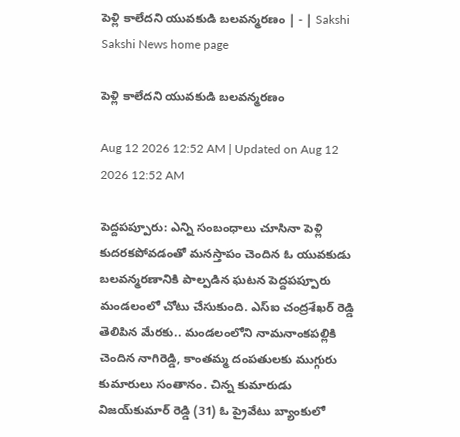పెళ్లి కాలేదని యువకుడి బలవన్మరణం | - | Sakshi
Sakshi News home page

పెళ్లి కాలేదని యువకుడి బలవన్మరణం

Aug 12 2026 12:52 AM | Updated on Aug 12 2026 12:52 AM

పెద్దపప్పూరు: ఎన్ని సంబంధాలు చూసినా పెళ్లి కుదరకపోవడంతో మనస్తాపం చెందిన ఓ యువకుడు బలవన్మరణానికి పాల్పడిన ఘటన పెద్దపప్పూరు మండలంలో చోటు చేసుకుంది. ఎస్‌ఐ చంద్రశేఖర్‌ రెడ్డి తెలిపిన మేరకు.. మండలంలోని నామనాంకపల్లికి చెందిన నాగిరెడ్డి, కాంతమ్మ దంపతులకు ముగ్గురు కుమారులు సంతానం. చిన్న కుమారుడు విజయ్‌కుమార్‌ రెడ్డి (31) ఓ ప్రైవేటు బ్యాంకులో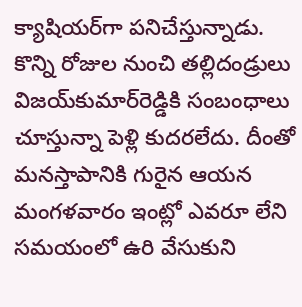క్యాషియర్‌గా పనిచేస్తున్నాడు. కొన్ని రోజుల నుంచి తల్లిదండ్రులు విజయ్‌కుమార్‌రెడ్డికి సంబంధాలు చూస్తున్నా పెళ్లి కుదరలేదు. దీంతో మనస్తాపానికి గురైన ఆయన మంగళవారం ఇంట్లో ఎవరూ లేని సమయంలో ఉరి వేసుకుని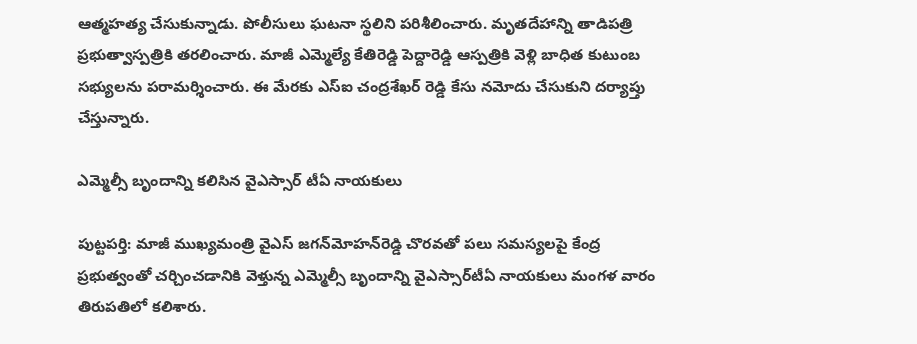ఆత్మహత్య చేసుకున్నాడు. పోలీసులు ఘటనా స్థలిని పరిశీలించారు. మృతదేహాన్ని తాడిపత్రి ప్రభుత్వాస్పత్రికి తరలించారు. మాజీ ఎమ్మెల్యే కేతిరెడ్డి పెద్దారెడ్డి ఆస్పత్రికి వెళ్లి బాధిత కుటుంబ సభ్యులను పరామర్శించారు. ఈ మేరకు ఎస్‌ఐ చంద్రశేఖర్‌ రెడ్డి కేసు నమోదు చేసుకుని దర్యాప్తు చేస్తున్నారు.

ఎమ్మెల్సీ బృందాన్ని కలిసిన వైఎస్సార్‌ టీఏ నాయకులు

పుట్టపర్తి: మాజీ ముఖ్యమంత్రి వైఎస్‌ జగన్‌మోహన్‌రెడ్డి చొరవతో పలు సమస్యలపై కేంద్ర ప్రభుత్వంతో చర్చించడానికి వెళ్తున్న ఎమ్మెల్సీ బృందాన్ని వైఎస్సార్‌టీఏ నాయకులు మంగళ వారం తిరుపతిలో కలిశారు.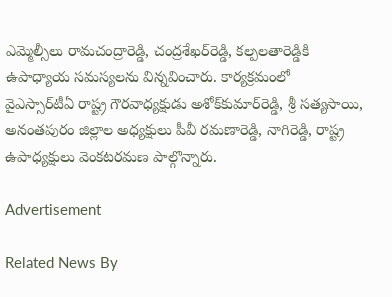ఎమ్మెల్సీలు రామచంద్రారెడ్డి, చంద్రశేఖర్‌రెడ్డి, కల్పలతారెడ్డికి ఉపాధ్యాయ సమస్యలను విన్నవించారు. కార్యక్రమంలో వైఎస్సార్‌టీఏ రాష్ట్ర గౌరవాధ్యక్షుడు అశోక్‌కుమార్‌రెడ్డి, శ్రీ సత్యసాయి, అనంతపురం జిల్లాల అధ్యక్షులు పీవీ రమణారెడ్డి, నాగిరెడ్డి, రాష్ట్ర ఉపాధ్యక్షులు వెంకటరమణ పాల్గొన్నారు.

Advertisement

Related News By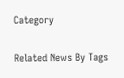Category

Related News By Tags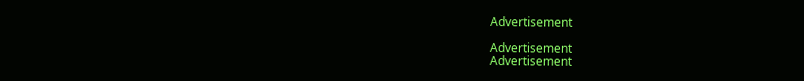Advertisement

Advertisement
Advertisement